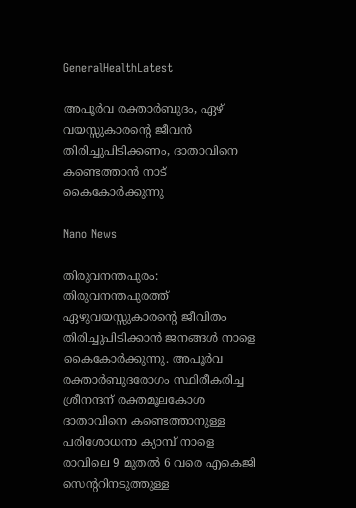GeneralHealthLatest

അപൂര്‍വ രക്താർബുദം, ഏഴ് വയസ്സുകാരന്റെ ജീവൻ തിരിച്ചുപിടിക്കണം, ദാതാവിനെ കണ്ടെത്താൻ നാട് കൈകോര്‍ക്കുന്നു

Nano News

തിരുവനന്തപുരം: തിരുവനന്തപുരത്ത് ഏഴുവയസ്സുകാരന്‍റെ ജീവിതം തിരിച്ചുപിടിക്കാന്‍ ജനങ്ങള്‍ നാളെ കൈകോര്‍ക്കുന്നു. അപൂര്‍വ രക്താര്‍ബുദരോഗം സ്ഥിരീകരിച്ച ശ്രീനന്ദന് രക്തമൂലകോശ ദാതാവിനെ കണ്ടെത്താനുള്ള പരിശോധനാ ക്യാമ്പ് നാളെ രാവിലെ 9 മുതല്‍ 6 വരെ എകെജി സെന്‍ററിനടുത്തുള്ള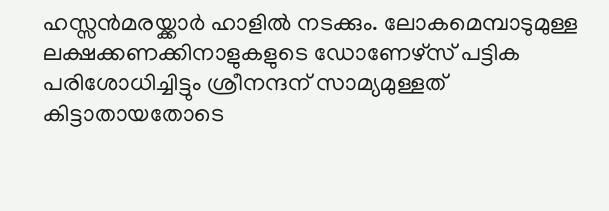ഹസ്സന്‍മരയ്ക്കാര്‍ ഹാളില്‍ നടക്കും. ലോകമെമ്പാടുമുള്ള ലക്ഷക്കണക്കിനാളുകളുടെ ‍ഡോണേഴ്സ് പട്ടിക പരിശോധിച്ചിട്ടും ശ്രീനന്ദന് സാമ്യമുള്ളത് കിട്ടാതായതോടെ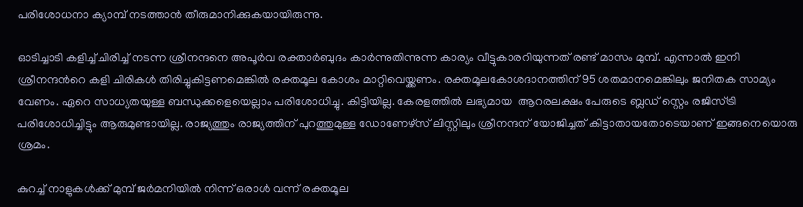പരിശോധനാ ക്യാമ്പ് നടത്താന്‍ തീരുമാനിക്കുകയായിരുന്നു.

ഓടിച്ചാടി കളിച്ച് ചിരിച്ച് നടന്ന ശ്രീനന്ദനെ അപൂര്‍വ രക്താര്‍ബുദം കാര്‍ന്നുതിന്നുന്ന കാര്യം വീട്ടുകാരറിയുന്നത് രണ്ട് മാസം മുമ്പ്. എന്നാല്‍ ഇനി ശ്രീനന്ദന്‍റെ കളി ചിരികള്‍ തിരിച്ചുകിട്ടണമെങ്കില്‍ രക്തമൂല കോശം മാറ്റിവെയ്ക്കണം. രക്തമൂലകോശദാനത്തിന് 95 ശതമാനമെങ്കിലും ജനിതക സാമ്യം വേണം. ഏറെ സാധ്യതയുള്ള ബന്ധുക്കളെയെല്ലാം പരിശോധിച്ചു. കിട്ടിയില്ല. കേരളത്തില്‍ ലഭ്യമായ  ആറരലക്ഷം പേരുടെ ബ്ലഡ് സ്റ്റെം രജിസ്ട്രി പരിശോധിച്ചിട്ടും ആരുമുണ്ടായില്ല. രാജ്യത്തും രാജ്യത്തിന് പുറത്തുമുള്ള ഡോണേഴ്സ് ലിസ്റ്റിലും ശ്രീനന്ദന് യോജിച്ചത് കിട്ടാതായതോടെയാണ് ഇങ്ങനെയൊരു ശ്രമം.

കുറച്ച് നാളുകള്‍ക്ക് മുമ്പ് ജര്‍മനിയില്‍ നിന്ന് ഒരാള്‍ വന്ന് രക്തമൂല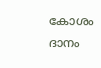കോശം ദാനം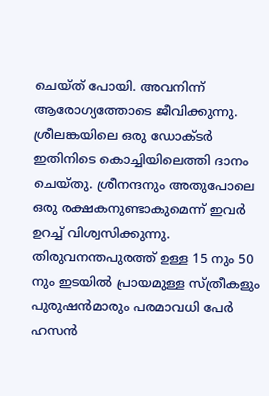ചെയ്ത് പോയി. അവനിന്ന് ആരോഗ്യത്തോടെ ജീവിക്കുന്നു. ശ്രീലങ്കയിലെ ഒരു ഡോക്ടര്‍ ഇതിനിടെ കൊച്ചിയിലെത്തി ദാനം ചെയ്തു. ശ്രീനന്ദനും അതുപോലെ ഒരു രക്ഷകനുണ്ടാകുമെന്ന് ഇവര്‍ ഉറച്ച് വിശ്വസിക്കുന്നു. തിരുവനന്തപുരത്ത് ഉള്ള 15 നും 50 നും ഇടയില്‍ പ്രായമുള്ള സ്ത്രീകളും പുരുഷന്‍മാരും പരമാവധി പേര്‍ ഹസന്‍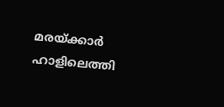മരയ്ക്കാര്‍ ഹാളിലെത്തി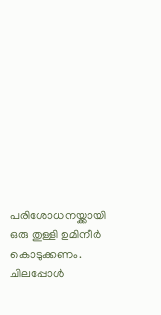പരിശോധനയ്ക്കായി ഒരു തുള്ളി ഉമിനീര്‍ കൊടുക്കണം. ചിലപ്പോള്‍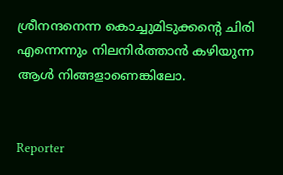ശ്രീനന്ദനെന്ന കൊച്ചുമിടുക്കന്‍റെ ചിരി എന്നെന്നും നിലനിര്‍ത്താന്‍ കഴിയുന്ന ആള്‍ നിങ്ങളാണെങ്കിലോ.


Reporter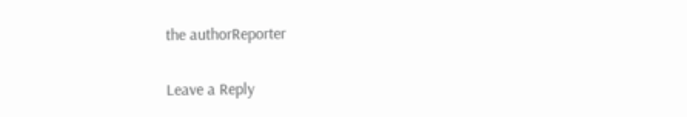the authorReporter

Leave a Reply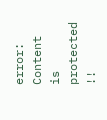error: Content is protected !!